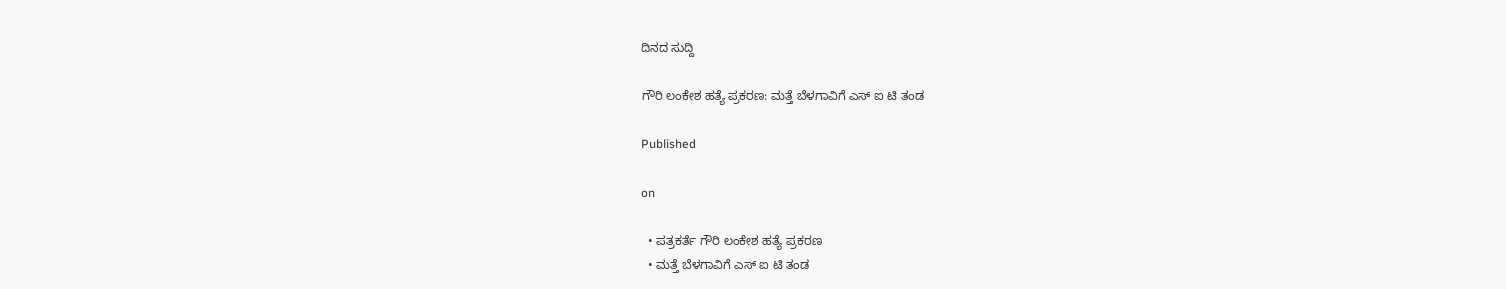ದಿನದ ಸುದ್ದಿ

ಗೌರಿ ಲಂಕೇಶ ಹತ್ಯೆ ಪ್ರಕರಣ: ಮತ್ತೆ ಬೆಳಗಾವಿಗೆ ಎಸ್ ಐ ಟಿ ತಂಡ

Published

on

  • ಪತ್ರಕರ್ತೆ ಗೌರಿ ಲಂಕೇಶ ಹತ್ಯೆ ಪ್ರಕರಣ
  • ಮತ್ತೆ ಬೆಳಗಾವಿಗೆ ಎಸ್ ಐ ಟಿ ತಂಡ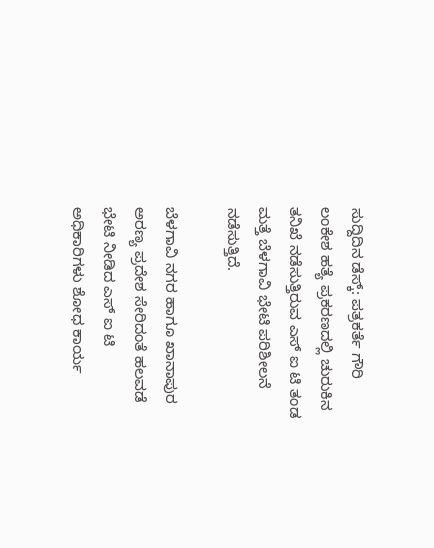ಸುದ್ದಿದಿನ ಡೆಸ್ಕ್: ಪತ್ರಕರ್ತೆ ಗೌರಿ ಲಂಕೇಶ ಹತ್ಯೆ ಪ್ರಕರಣದಲ್ಲಿ ಚುರುಕಿನ ತನಿಖೆ ನಡೆಸುತ್ತಿರುವ ಎಸ್ ಐ ಟಿ ತಂಡ ಮತ್ತೆ ಬೆಳಗಾವಿ ಭೇಟಿ ಪರಿಶೀಲನೆ ನಡೆಸುತ್ತಿದೆ.

ಬೆಳಗಾವಿ ನಗರ ಹಾಗೂ ಖಾನಾಪುರ ಅರಣ್ಯ ಪ್ರದೇಶ ಸೇರಿದಂತೆ ಹಲವಡೆ ಭೇಟಿ ನೀಡಿದ ಎಸ್ ಐ ಟಿ ಅಧಿಕಾರಿಗಳು ಶೋಧ ಕಾರ್ಯ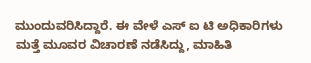ಮುಂದುವರಿಸಿದ್ದಾರೆ. ಈ ವೇಳೆ ಎಸ್ ಐ ಟಿ ಅಧಿಕಾರಿಗಳು ಮತ್ತೆ ಮೂವರ ವಿಚಾರಣೆ ನಡೆಸಿದ್ದು, ಮಾಹಿತಿ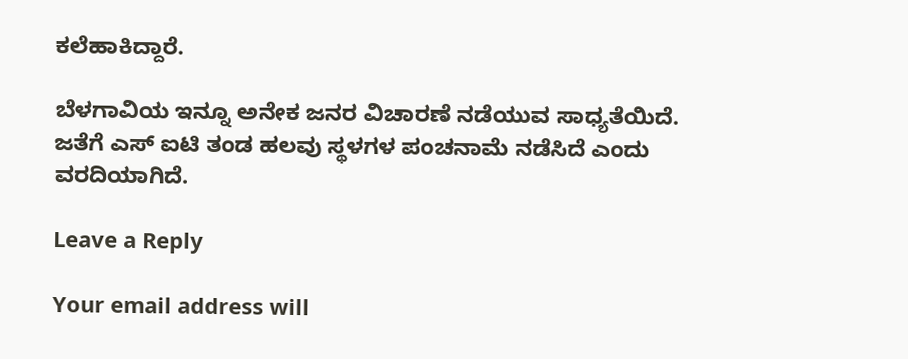ಕಲೆಹಾಕಿದ್ದಾರೆ.

ಬೆಳಗಾವಿಯ ಇನ್ನೂ ಅನೇಕ ಜನರ ವಿಚಾರಣೆ ನಡೆಯುವ ಸಾಧ್ಯತೆಯಿದೆ. ಜತೆಗೆ ಎಸ್ ಐಟಿ ತಂಡ ಹಲವು ಸ್ಥಳಗಳ ಪಂಚನಾಮೆ ನಡೆಸಿದೆ ಎಂದು ವರದಿಯಾಗಿದೆ.

Leave a Reply

Your email address will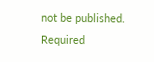not be published. Required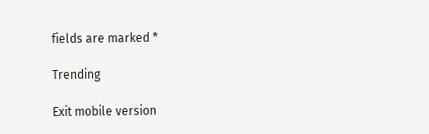fields are marked *

Trending

Exit mobile version